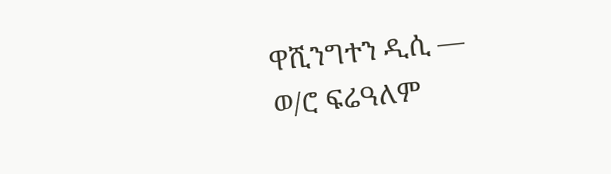ዋሺንግተን ዲሲ —
ወ/ሮ ፍሬዓለም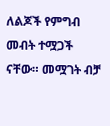ለልጆች የምግብ መብት ተሟጋች ናቸው። መሟገት ብቻ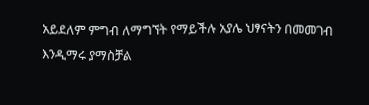አይደለም ምግብ ለማግኘት የማይችሉ አያሌ ህፃናትን በመመገብ እንዲማሩ ያማስቻል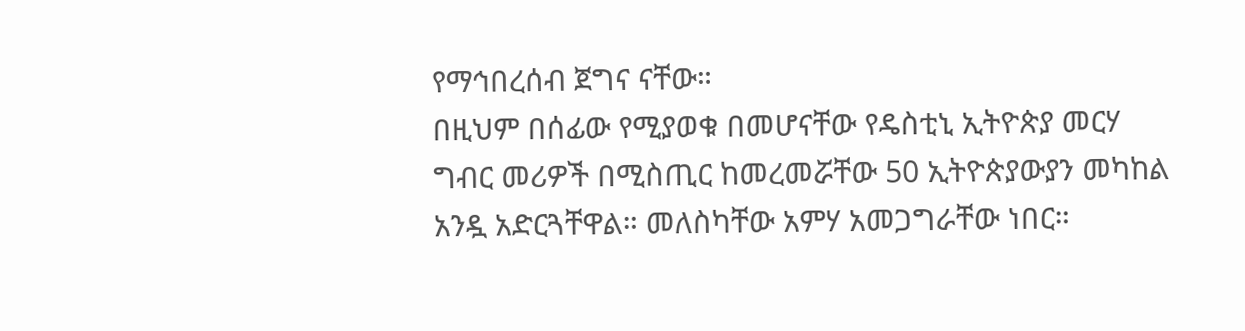የማኅበረሰብ ጀግና ናቸው።
በዚህም በሰፊው የሚያወቁ በመሆናቸው የዴስቲኒ ኢትዮጵያ መርሃ ግብር መሪዎች በሚስጢር ከመረመሯቸው 50 ኢትዮጵያውያን መካከል አንዷ አድርጓቸዋል። መለስካቸው አምሃ አመጋግራቸው ነበር።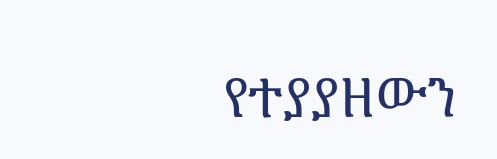የተያያዘውን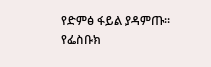የድምፅ ፋይል ያዳምጡ።
የፌስቡክ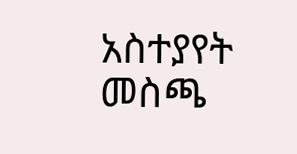አስተያየት መስጫ